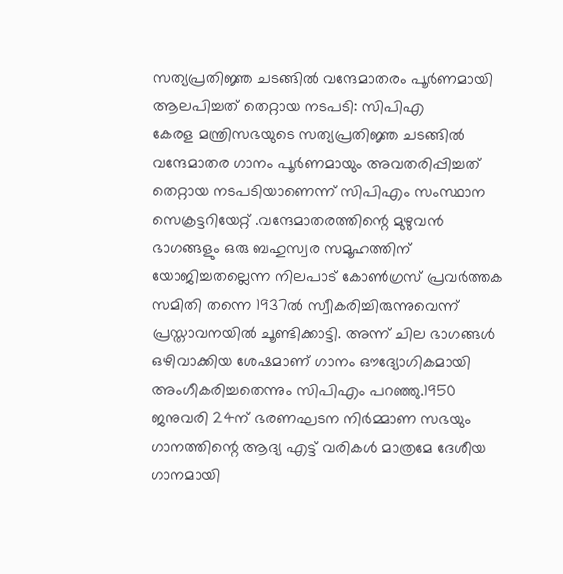സത്യപ്രതിജ്ഞ ചടങ്ങിൽ വന്ദേമാതരം പൂർണമായി ആലപിച്ചത് തെറ്റായ നടപടി: സിപിഎ
കേരള മന്ത്രിസഭയുടെ സത്യപ്രതിജ്ഞ ചടങ്ങിൽ വന്ദേമാതര ഗാനം പൂർണമായും അവതരിപ്പിച്ചത് തെറ്റായ നടപടിയാണെന്ന് സിപിഎം സംസ്ഥാന സെക്രട്ടറിയേറ്റ് .വന്ദേമാതരത്തിന്റെ മുഴുവൻ ഭാഗങ്ങളും ഒരു ബഹുസ്വര സമൂഹത്തിന് യോജിച്ചതല്ലെന്ന നിലപാട് കോൺഗ്രസ് പ്രവർത്തക സമിതി തന്നെ 1937ൽ സ്വീകരിച്ചിരുന്നുവെന്ന് പ്രസ്താവനയിൽ ചൂണ്ടിക്കാട്ടി. അന്ന് ചില ഭാഗങ്ങൾ ഒഴിവാക്കിയ ശേഷമാണ് ഗാനം ഔദ്യോഗികമായി അംഗീകരിച്ചതെന്നും സിപിഎം പറഞ്ഞു.1950 ജനുവരി 24ന് ഭരണഘടന നിർമ്മാണ സഭയും ഗാനത്തിന്റെ ആദ്യ എട്ട് വരികൾ മാത്രമേ ദേശീയ ഗാനമായി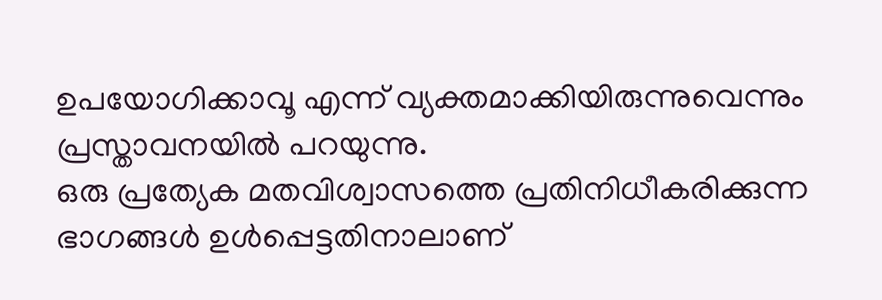ഉപയോഗിക്കാവൂ എന്ന് വ്യക്തമാക്കിയിരുന്നുവെന്നും പ്രസ്താവനയിൽ പറയുന്നു.
ഒരു പ്രത്യേക മതവിശ്വാസത്തെ പ്രതിനിധീകരിക്കുന്ന ഭാഗങ്ങൾ ഉൾപ്പെട്ടതിനാലാണ്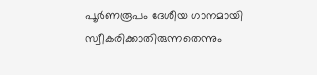പൂർണരൂപം ദേശീയ ഗാനമായി സ്വീകരിക്കാതിരുന്നതെന്നും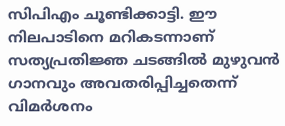സിപിഎം ചൂണ്ടിക്കാട്ടി. ഈ നിലപാടിനെ മറികടന്നാണ് സത്യപ്രതിജ്ഞ ചടങ്ങിൽ മുഴുവൻ ഗാനവും അവതരിപ്പിച്ചതെന്ന് വിമർശനം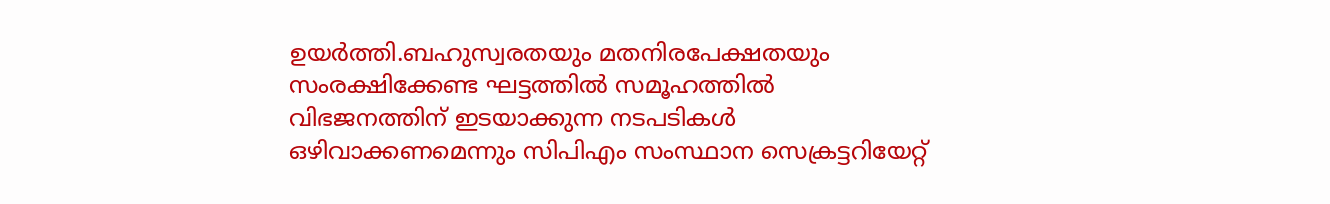ഉയർത്തി.ബഹുസ്വരതയും മതനിരപേക്ഷതയും സംരക്ഷിക്കേണ്ട ഘട്ടത്തിൽ സമൂഹത്തിൽ വിഭജനത്തിന് ഇടയാക്കുന്ന നടപടികൾ ഒഴിവാക്കണമെന്നും സിപിഎം സംസ്ഥാന സെക്രട്ടറിയേറ്റ്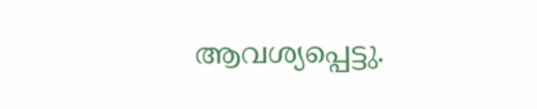ആവശ്യപ്പെട്ടു.